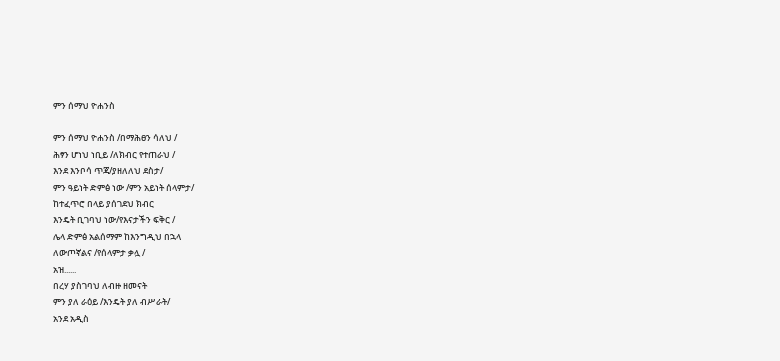ምን ሰማህ ዮሐንስ

ምን ሰማህ ዮሐንስ /በማሕፀን ሳለህ /
ሕፃን ሆነህ ነቢይ /ለክብር የተጠራህ /
እንደ እንቦሳ ጥጃ/ያዘለለህ ደስታ/
ምን ዓይነት ድምፅ ነው /ምን አይነት ሰላምታ/
ከተፈጥሮ በላይ ያሰገደህ ክብር
እንዴት ቢገባህ ነው/የእናታችን ፍቅር /
ሌላ ድምፅ አልሰማም ከእንግዲህ በኋላ
ለውጦኛልና /የሰላምታ ቃሏ /
አዝ......
በረሃ ያስገባህ ለብዙ ዘመናት
ምን ያለ ራዕይ /እንዴት ያለ ብሥራት/
አንደ አዲስ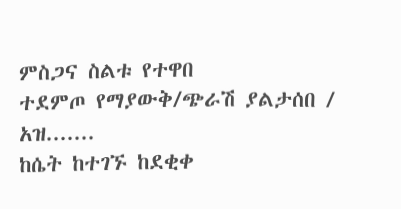ምስጋና ስልቱ የተዋበ
ተደምጦ የማያውቅ/ጭራሽ ያልታሰበ /
አዝ.......
ከሴት ከተገኙ ከደቂቀ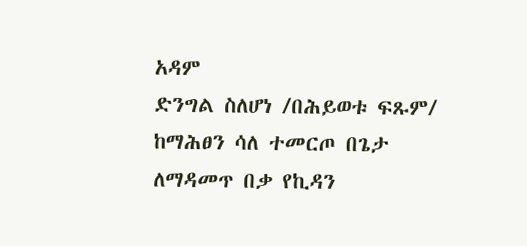አዳም
ድንግል ስለሆነ /በሕይወቱ ፍጹም/
ከማሕፀን ሳለ ተመርጦ በጌታ
ለማዳመጥ በቃ የኪዳን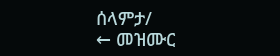ሰላምታ/
← መዝሙር